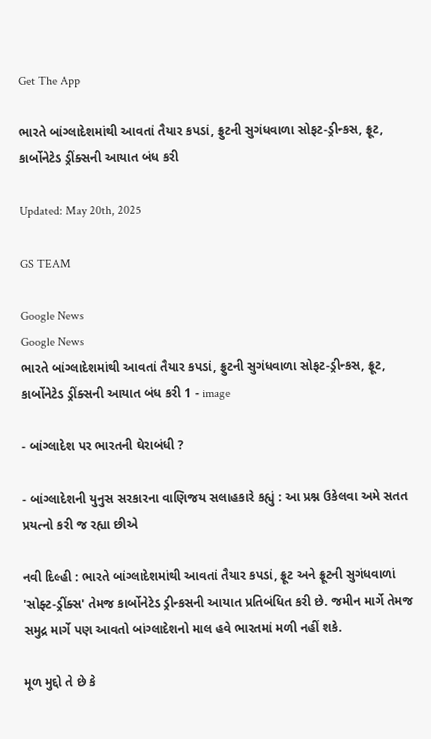Get The App

ભારતે બાંગ્લાદેશમાંથી આવતાં તૈયાર કપડાં, ફ્રુટની સુગંધવાળા સોફટ-ડ્રીન્કસ, ફ્રૂટ, કાર્બોનેટેડ ડ્રીંક્સની આયાત બંધ કરી

Updated: May 20th, 2025

GS TEAM

Google News
Google News
ભારતે બાંગ્લાદેશમાંથી આવતાં તૈયાર કપડાં, ફ્રુટની સુગંધવાળા સોફટ-ડ્રીન્કસ, ફ્રૂટ, કાર્બોનેટેડ ડ્રીંક્સની આયાત બંધ કરી 1 - image

- બાંગ્લાદેશ પર ભારતની ઘેરાબંધી ?

- બાંગ્લાદેશની યુનુસ સરકારના વાણિજય સલાહકારે કહ્યું : આ પ્રશ્ન ઉકેલવા અમે સતત પ્રયત્નો કરી જ રહ્યા છીએ

નવી દિલ્હી : ભારતે બાંગ્લાદેશમાંથી આવતાં તૈયાર કપડાં, ફ્રૂટ અને ફ્રૂટની સુગંધવાળાં 'સોફ્ટ-ડ્રીંક્સ' તેમજ કાર્બોનેટેડ ડ્રીન્કસની આયાત પ્રતિબંધિત કરી છે. જમીન માર્ગે તેમજ સમુદ્ર માર્ગે પણ આવતો બાંગ્લાદેશનો માલ હવે ભારતમાં મળી નહીં શકે.

મૂળ મુદ્દો તે છે કે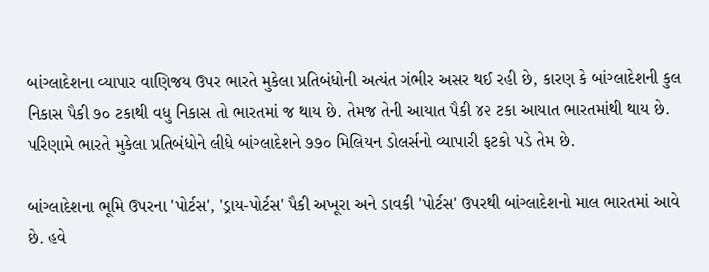બાંગ્લાદેશના વ્યાપાર વાણિજય ઉપર ભારતે મુકેલા પ્રતિબંધોની અત્યંત ગંભીર અસર થઈ રહી છે, કારણ કે બાંગ્લાદેશની કુલ નિકાસ પૈકી ૭૦ ટકાથી વધુ નિકાસ તો ભારતમાં જ થાય છે. તેમજ તેની આયાત પૈકી ૪૨ ટકા આયાત ભારતમાંથી થાય છે. પરિણામે ભારતે મુકેલા પ્રતિબંધોને લીધે બાંગ્લાદેશને ૭૭૦ મિલિયન ડોલર્સનો વ્યાપારી ફટકો પડે તેમ છે.

બાંગ્લાદેશના ભૂમિ ઉપરના 'પોર્ટસ', 'ડ્રાય-પોર્ટસ' પૈકી અખૂરા અને ડાવકી 'પોર્ટસ' ઉપરથી બાંગ્લાદેશનો માલ ભારતમાં આવે છે. હવે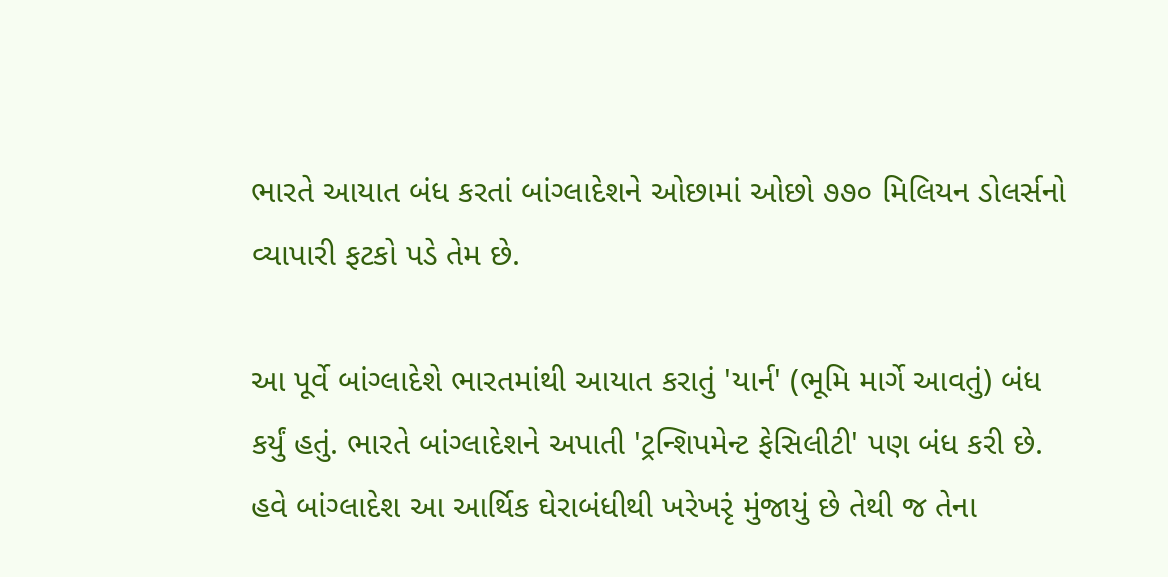ભારતે આયાત બંધ કરતાં બાંગ્લાદેશને ઓછામાં ઓછો ૭૭૦ મિલિયન ડોલર્સનો વ્યાપારી ફટકો પડે તેમ છે.

આ પૂર્વે બાંગ્લાદેશે ભારતમાંથી આયાત કરાતું 'યાર્ન' (ભૂમિ માર્ગે આવતું) બંધ કર્યું હતું. ભારતે બાંગ્લાદેશને અપાતી 'ટ્રન્શિપમેન્ટ ફેસિલીટી' પણ બંધ કરી છે. હવે બાંગ્લાદેશ આ આર્થિક ઘેરાબંધીથી ખરેખરૃં મુંજાયું છે તેથી જ તેના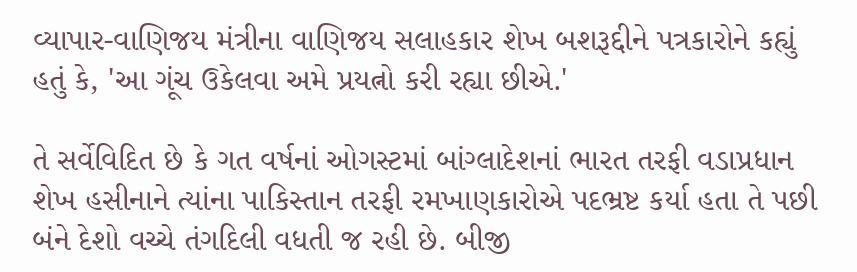વ્યાપાર-વાણિજય મંત્રીના વાણિજય સલાહકાર શેખ બશરૂદ્દીને પત્રકારોને કહ્યું હતું કે, 'આ ગૂંચ ઉકેલવા અમે પ્રયત્નો કરી રહ્યા છીએ.'

તે સર્વેવિદિત છે કે ગત વર્ષનાં ઓગસ્ટમાં બાંગ્લાદેશનાં ભારત તરફી વડાપ્રધાન શેખ હસીનાને ત્યાંના પાકિસ્તાન તરફી રમખાણકારોએ પદભ્રષ્ટ કર્યા હતા તે પછી બંને દેશો વચ્ચે તંગદિલી વધતી જ રહી છે. બીજી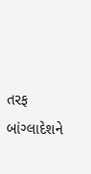તરફ બાંગ્લાદેશને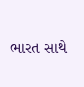ભારત સાથે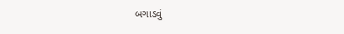બગાડવું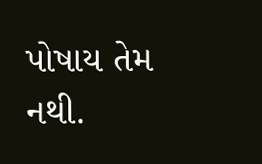પોષાય તેમ નથી.